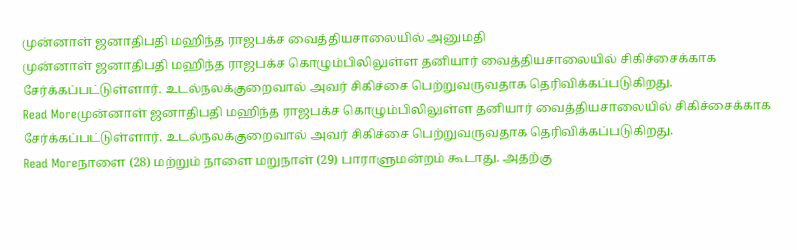முன்னாள் ஜனாதிபதி மஹிந்த ராஜபக்ச வைத்தியசாலையில் அனுமதி
முன்னாள் ஜனாதிபதி மஹிந்த ராஜபக்ச கொழும்பிலிலுள்ள தனியார் வைத்தியசாலையில் சிகிச்சைக்காக சேர்க்கப்பட்டுள்ளார். உடல்நலக்குறைவால் அவர் சிகிச்சை பெற்றுவருவதாக தெரிவிக்கப்படுகிறது.
Read Moreமுன்னாள் ஜனாதிபதி மஹிந்த ராஜபக்ச கொழும்பிலிலுள்ள தனியார் வைத்தியசாலையில் சிகிச்சைக்காக சேர்க்கப்பட்டுள்ளார். உடல்நலக்குறைவால் அவர் சிகிச்சை பெற்றுவருவதாக தெரிவிக்கப்படுகிறது.
Read Moreநாளை (28) மற்றும் நாளை மறுநாள் (29) பாராளுமன்றம் கூடாது. அதற்கு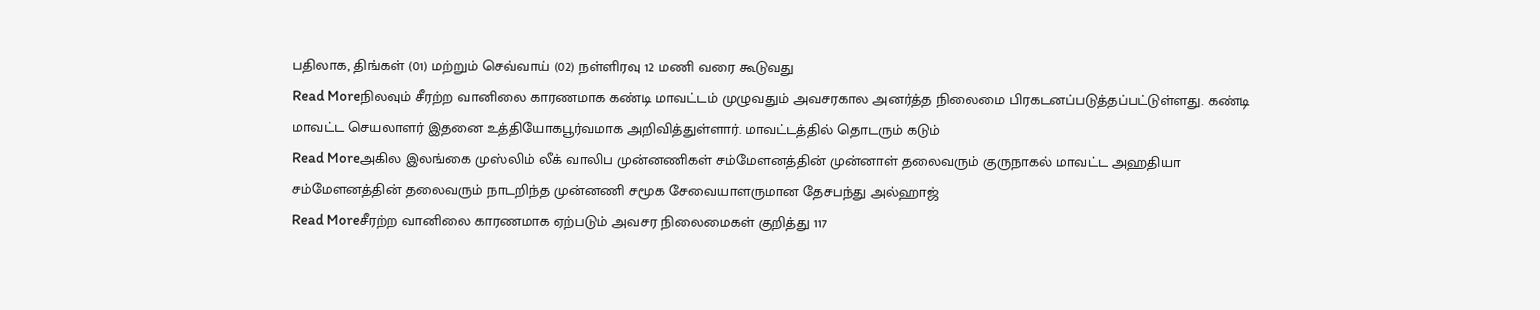பதிலாக, திங்கள் (01) மற்றும் செவ்வாய் (02) நள்ளிரவு 12 மணி வரை கூடுவது
Read Moreநிலவும் சீரற்ற வானிலை காரணமாக கண்டி மாவட்டம் முழுவதும் அவசரகால அனர்த்த நிலைமை பிரகடனப்படுத்தப்பட்டுள்ளது. கண்டி மாவட்ட செயலாளர் இதனை உத்தியோகபூர்வமாக அறிவித்துள்ளார். மாவட்டத்தில் தொடரும் கடும்
Read Moreஅகில இலங்கை முஸ்லிம் லீக் வாலிப முன்னணிகள் சம்மேளனத்தின் முன்னாள் தலைவரும் குருநாகல் மாவட்ட அஹதியா சம்மேளனத்தின் தலைவரும் நாடறிந்த முன்னணி சமூக சேவையாளருமான தேசபந்து அல்ஹாஜ்
Read Moreசீரற்ற வானிலை காரணமாக ஏற்படும் அவசர நிலைமைகள் குறித்து 117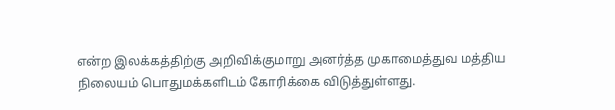என்ற இலக்கத்திற்கு அறிவிக்குமாறு அனர்த்த முகாமைத்துவ மத்திய நிலையம் பொதுமக்களிடம் கோரிக்கை விடுத்துள்ளது.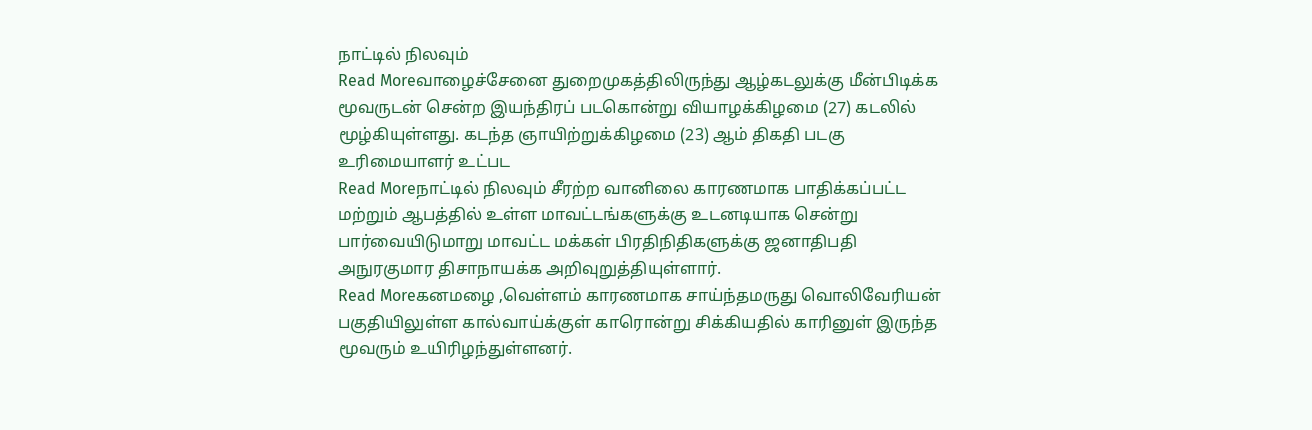நாட்டில் நிலவும்
Read Moreவாழைச்சேனை துறைமுகத்திலிருந்து ஆழ்கடலுக்கு மீன்பிடிக்க மூவருடன் சென்ற இயந்திரப் படகொன்று வியாழக்கிழமை (27) கடலில் மூழ்கியுள்ளது. கடந்த ஞாயிற்றுக்கிழமை (23) ஆம் திகதி படகு உரிமையாளர் உட்பட
Read Moreநாட்டில் நிலவும் சீரற்ற வானிலை காரணமாக பாதிக்கப்பட்ட மற்றும் ஆபத்தில் உள்ள மாவட்டங்களுக்கு உடனடியாக சென்று பார்வையிடுமாறு மாவட்ட மக்கள் பிரதிநிதிகளுக்கு ஜனாதிபதி அநுரகுமார திசாநாயக்க அறிவுறுத்தியுள்ளார்.
Read Moreகனமழை ,வெள்ளம் காரணமாக சாய்ந்தமருது வொலிவேரியன் பகுதியிலுள்ள கால்வாய்க்குள் காரொன்று சிக்கியதில் காரினுள் இருந்த மூவரும் உயிரிழந்துள்ளனர்.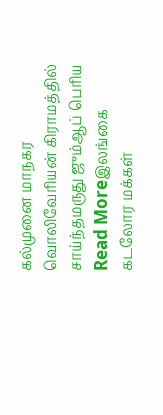கல்முனை மாநகர வொலிவேரியன் கிராமத்தில் சாய்ந்தமருது ஜும்ஆப் பெரிய
Read Moreஇலங்கை கடலோர மக்கள்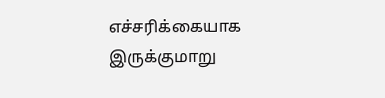எச்சரிக்கையாக இருக்குமாறு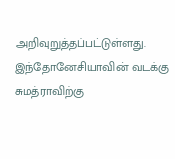அறிவுறுத்தப்பட்டுள்ளது. இந்தோனேசியாவின் வடக்கு சுமத்ராவிற்கு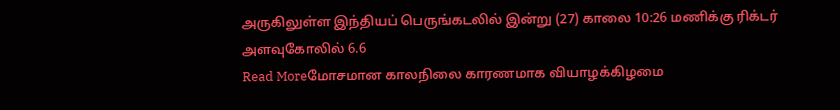அருகிலுள்ள இந்தியப் பெருங்கடலில் இன்று (27) காலை 10:26 மணிக்கு ரிக்டர் அளவுகோலில் 6.6
Read Moreமோசமான காலநிலை காரணமாக வியாழக்கிழமை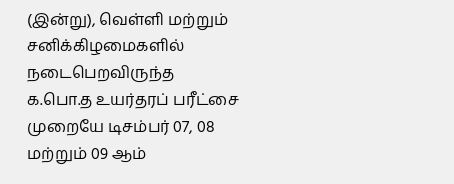(இன்று), வெள்ளி மற்றும் சனிக்கிழமைகளில் நடைபெறவிருந்த க.பொ.த உயர்தரப் பரீட்சை முறையே டிசம்பர் 07, 08 மற்றும் 09 ஆம்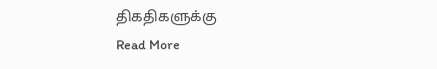திகதிகளுக்கு
Read More